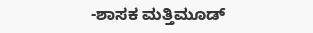-ಶಾಸಕ ಮತ್ತಿಮೂಡ್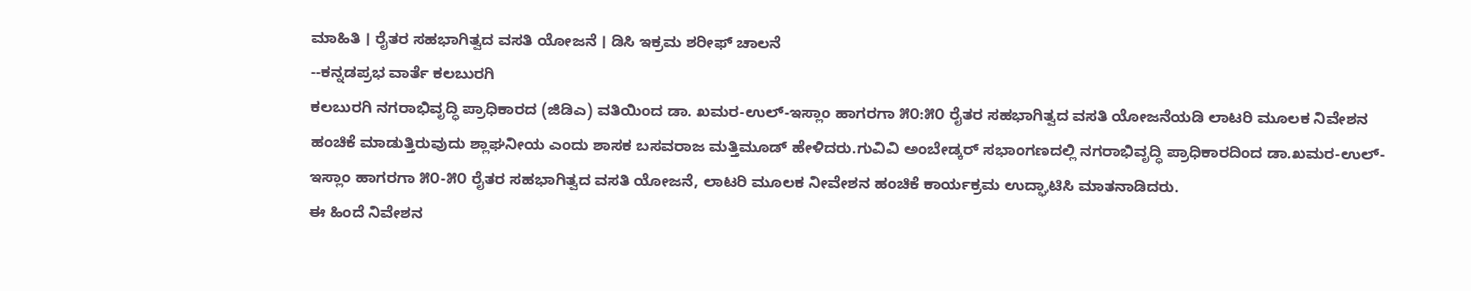ಮಾಹಿತಿ । ರೈತರ ಸಹಭಾಗಿತ್ವದ ವಸತಿ ಯೋಜನೆ । ಡಿಸಿ ಇಕ್ರಮ ಶರೀಫ್ ಚಾಲನೆ
--ಕನ್ನಡಪ್ರಭ ವಾರ್ತೆ ಕಲಬುರಗಿ
ಕಲಬುರಗಿ ನಗರಾಭಿವೃದ್ಧಿ ಪ್ರಾಧಿಕಾರದ (ಜಿಡಿಎ) ವತಿಯಿಂದ ಡಾ. ಖಮರ-ಉಲ್-ಇಸ್ಲಾಂ ಹಾಗರಗಾ ೫೦:೫೦ ರೈತರ ಸಹಭಾಗಿತ್ವದ ವಸತಿ ಯೋಜನೆಯಡಿ ಲಾಟರಿ ಮೂಲಕ ನಿವೇಶನ ಹಂಚಿಕೆ ಮಾಡುತ್ತಿರುವುದು ಶ್ಲಾಘನೀಯ ಎಂದು ಶಾಸಕ ಬಸವರಾಜ ಮತ್ತಿಮೂಡ್ ಹೇಳಿದರು.ಗುವಿವಿ ಅಂಬೇಡ್ಕರ್ ಸಭಾಂಗಣದಲ್ಲಿ ನಗರಾಭಿವೃದ್ಧಿ ಪ್ರಾಧಿಕಾರದಿಂದ ಡಾ.ಖಮರ-ಉಲ್-ಇಸ್ಲಾಂ ಹಾಗರಗಾ ೫೦-೫೦ ರೈತರ ಸಹಭಾಗಿತ್ವದ ವಸತಿ ಯೋಜನೆ, ಲಾಟರಿ ಮೂಲಕ ನೀವೇಶನ ಹಂಚಿಕೆ ಕಾರ್ಯಕ್ರಮ ಉದ್ಘಾಟಿಸಿ ಮಾತನಾಡಿದರು.
ಈ ಹಿಂದೆ ನಿವೇಶನ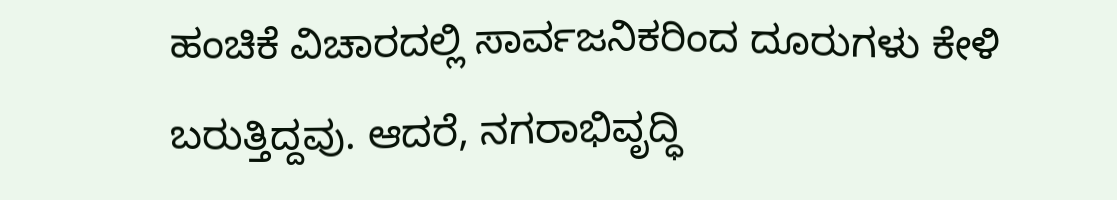ಹಂಚಿಕೆ ವಿಚಾರದಲ್ಲಿ ಸಾರ್ವಜನಿಕರಿಂದ ದೂರುಗಳು ಕೇಳಿ ಬರುತ್ತಿದ್ದವು. ಆದರೆ, ನಗರಾಭಿವೃದ್ಧಿ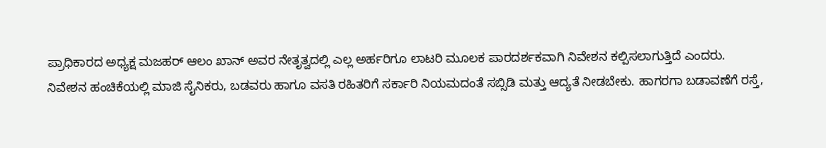ಪ್ರಾಧಿಕಾರದ ಅಧ್ಯಕ್ಷ ಮಜಹರ್ ಆಲಂ ಖಾನ್ ಅವರ ನೇತೃತ್ವದಲ್ಲಿ ಎಲ್ಲ ಅರ್ಹರಿಗೂ ಲಾಟರಿ ಮೂಲಕ ಪಾರದರ್ಶಕವಾಗಿ ನಿವೇಶನ ಕಲ್ಪಿಸಲಾಗುತ್ತಿದೆ ಎಂದರು.
ನಿವೇಶನ ಹಂಚಿಕೆಯಲ್ಲಿ ಮಾಜಿ ಸೈನಿಕರು, ಬಡವರು ಹಾಗೂ ವಸತಿ ರಹಿತರಿಗೆ ಸರ್ಕಾರಿ ನಿಯಮದಂತೆ ಸಬ್ಸಿಡಿ ಮತ್ತು ಆದ್ಯತೆ ನೀಡಬೇಕು. ಹಾಗರಗಾ ಬಡಾವಣೆಗೆ ರಸ್ತೆ,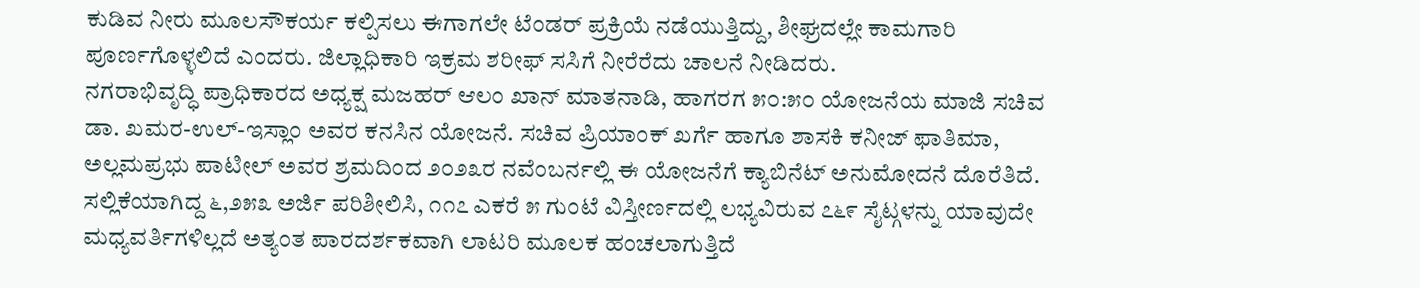ಕುಡಿವ ನೀರು ಮೂಲಸೌಕರ್ಯ ಕಲ್ಪಿಸಲು ಈಗಾಗಲೇ ಟೆಂಡರ್ ಪ್ರಕ್ರಿಯೆ ನಡೆಯುತ್ತಿದ್ದು, ಶೀಘ್ರದಲ್ಲೇ ಕಾಮಗಾರಿ ಪೂರ್ಣಗೊಳ್ಳಲಿದೆ ಎಂದರು. ಜಿಲ್ಲಾಧಿಕಾರಿ ಇಕ್ರಮ ಶರೀಫ್ ಸಸಿಗೆ ನೀರೆರೆದು ಚಾಲನೆ ನೀಡಿದರು.
ನಗರಾಭಿವೃದ್ಧಿ ಪ್ರಾಧಿಕಾರದ ಅಧ್ಯಕ್ಷ ಮಜಹರ್ ಆಲಂ ಖಾನ್ ಮಾತನಾಡಿ, ಹಾಗರಗ ೫೦:೫೦ ಯೋಜನೆಯ ಮಾಜಿ ಸಚಿವ ಡಾ. ಖಮರ-ಉಲ್-ಇಸ್ಲಾಂ ಅವರ ಕನಸಿನ ಯೋಜನೆ. ಸಚಿವ ಪ್ರಿಯಾಂಕ್ ಖರ್ಗೆ ಹಾಗೂ ಶಾಸಕಿ ಕನೀಜ್ ಫಾತಿಮಾ, ಅಲ್ಲಮಪ್ರಭು ಪಾಟೀಲ್ ಅವರ ಶ್ರಮದಿಂದ ೨೦೨೩ರ ನವೆಂಬರ್ನಲ್ಲಿ ಈ ಯೋಜನೆಗೆ ಕ್ಯಾಬಿನೆಟ್ ಅನುಮೋದನೆ ದೊರೆತಿದೆ. ಸಲ್ಲಿಕೆಯಾಗಿದ್ದ ೬,೨೫೩ ಅರ್ಜಿ ಪರಿಶೀಲಿಸಿ, ೧೧೭ ಎಕರೆ ೫ ಗುಂಟೆ ವಿಸ್ತೀರ್ಣದಲ್ಲಿ ಲಭ್ಯವಿರುವ ೭೬೯ ಸೈಟ್ಗಳನ್ನು ಯಾವುದೇ ಮಧ್ಯವರ್ತಿಗಳಿಲ್ಲದೆ ಅತ್ಯಂತ ಪಾರದರ್ಶಕವಾಗಿ ಲಾಟರಿ ಮೂಲಕ ಹಂಚಲಾಗುತ್ತಿದೆ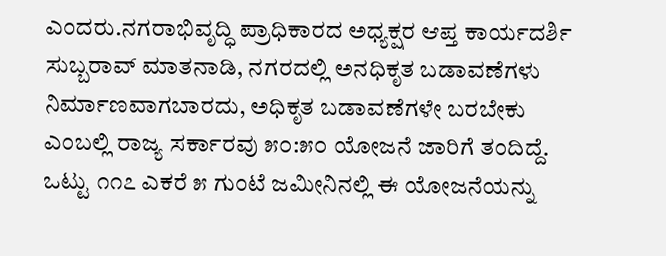ಎಂದರು.ನಗರಾಭಿವೃದ್ಧಿ ಪ್ರಾಧಿಕಾರದ ಅಧ್ಯಕ್ಷರ ಆಪ್ತ ಕಾರ್ಯದರ್ಶಿ ಸುಬ್ಬರಾವ್ ಮಾತನಾಡಿ, ನಗರದಲ್ಲಿ ಅನಧಿಕೃತ ಬಡಾವಣೆಗಳು ನಿರ್ಮಾಣವಾಗಬಾರದು, ಅಧಿಕೃತ ಬಡಾವಣೆಗಳೇ ಬರಬೇಕು ಎಂಬಲ್ಲಿ ರಾಜ್ಯ ಸರ್ಕಾರವು ೫೦:೫೦ ಯೋಜನೆ ಜಾರಿಗೆ ತಂದಿದ್ದೆ. ಒಟ್ಟು ೧೧೭ ಎಕರೆ ೫ ಗುಂಟೆ ಜಮೀನಿನಲ್ಲಿ ಈ ಯೋಜನೆಯನ್ನು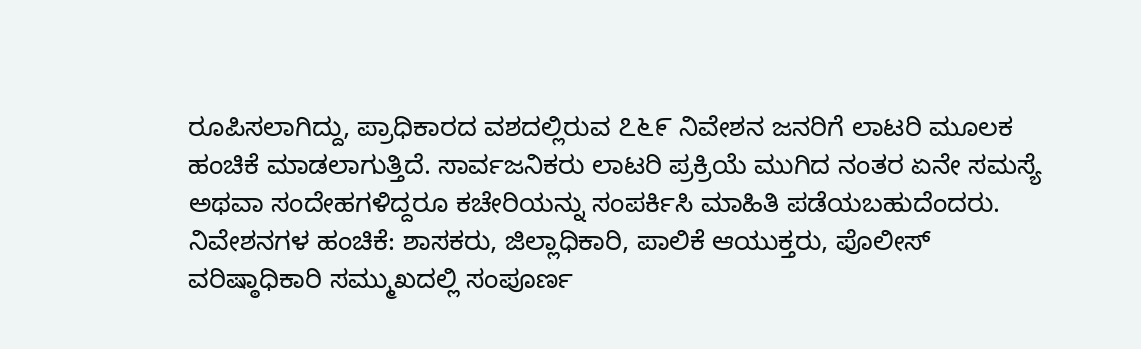ರೂಪಿಸಲಾಗಿದ್ದು, ಪ್ರಾಧಿಕಾರದ ವಶದಲ್ಲಿರುವ ೭೬೯ ನಿವೇಶನ ಜನರಿಗೆ ಲಾಟರಿ ಮೂಲಕ ಹಂಚಿಕೆ ಮಾಡಲಾಗುತ್ತಿದೆ. ಸಾರ್ವಜನಿಕರು ಲಾಟರಿ ಪ್ರಕ್ರಿಯೆ ಮುಗಿದ ನಂತರ ಏನೇ ಸಮಸ್ಯೆ ಅಥವಾ ಸಂದೇಹಗಳಿದ್ದರೂ ಕಚೇರಿಯನ್ನು ಸಂಪರ್ಕಿಸಿ ಮಾಹಿತಿ ಪಡೆಯಬಹುದೆಂದರು.
ನಿವೇಶನಗಳ ಹಂಚಿಕೆ: ಶಾಸಕರು, ಜಿಲ್ಲಾಧಿಕಾರಿ, ಪಾಲಿಕೆ ಆಯುಕ್ತರು, ಪೊಲೀಸ್ ವರಿಷ್ಠಾಧಿಕಾರಿ ಸಮ್ಮುಖದಲ್ಲಿ ಸಂಪೂರ್ಣ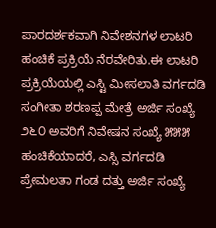ಪಾರದರ್ಶಕವಾಗಿ ನಿವೇಶನಗಳ ಲಾಟರಿ ಹಂಚಿಕೆ ಪ್ರಕ್ರಿಯೆ ನೆರವೇರಿತು.ಈ ಲಾಟರಿ ಪ್ರಕ್ರಿಯೆಯಲ್ಲಿ ಎಸ್ಟಿ ಮೀಸಲಾತಿ ವರ್ಗದಡಿ ಸಂಗೀತಾ ಶರಣಪ್ಪ ಮೇತ್ರೆ ಅರ್ಜಿ ಸಂಖ್ಯೆ ೨೬೦ ಅವರಿಗೆ ನಿವೇಷನ ಸಂಖ್ಯೆ ೫೫೫ ಹಂಚಿಕೆಯಾದರೆ, ಎಸ್ಸಿ ವರ್ಗದಡಿ ಪ್ರೇಮಲತಾ ಗಂಡ ದತ್ತು ಅರ್ಜಿ ಸಂಖ್ಯೆ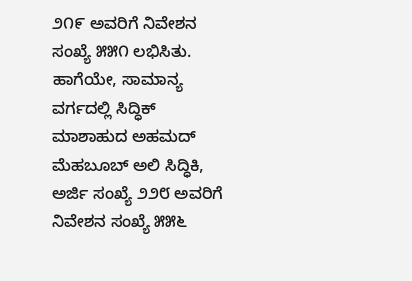೨೧೯ ಅವರಿಗೆ ನಿವೇಶನ ಸಂಖ್ಯೆ ೫೫೧ ಲಭಿಸಿತು.
ಹಾಗೆಯೇ, ಸಾಮಾನ್ಯ ವರ್ಗದಲ್ಲಿ ಸಿದ್ಧಿಕ್ ಮಾಶಾಹುದ ಅಹಮದ್ ಮೆಹಬೂಬ್ ಅಲಿ ಸಿದ್ಧಿಕಿ, ಅರ್ಜಿ ಸಂಖ್ಯೆ ೨೨೮ ಅವರಿಗೆ ನಿವೇಶನ ಸಂಖ್ಯೆ ೫೫೬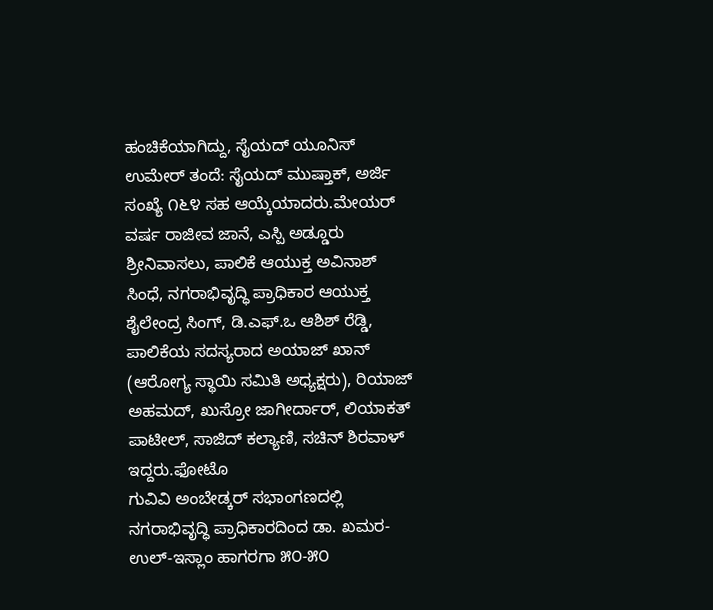ಹಂಚಿಕೆಯಾಗಿದ್ದು, ಸೈಯದ್ ಯೂನಿಸ್ ಉಮೇರ್ ತಂದೆ: ಸೈಯದ್ ಮುಷ್ತಾಕ್, ಅರ್ಜಿ ಸಂಖ್ಯೆ ೧೬೪ ಸಹ ಆಯ್ಕೆಯಾದರು.ಮೇಯರ್ ವರ್ಷ ರಾಜೀವ ಜಾನೆ, ಎಸ್ಪಿ ಅಡ್ಡೂರು ಶ್ರೀನಿವಾಸಲು, ಪಾಲಿಕೆ ಆಯುಕ್ತ ಅವಿನಾಶ್ ಸಿಂಧೆ, ನಗರಾಭಿವೃದ್ಧಿ ಪ್ರಾಧಿಕಾರ ಆಯುಕ್ತ ಶೈಲೇಂದ್ರ ಸಿಂಗ್, ಡಿ.ಎಫ್.ಒ ಆಶಿಶ್ ರೆಡ್ಡಿ, ಪಾಲಿಕೆಯ ಸದಸ್ಯರಾದ ಅಯಾಜ್ ಖಾನ್ (ಆರೋಗ್ಯ ಸ್ಥಾಯಿ ಸಮಿತಿ ಅಧ್ಯಕ್ಷರು), ರಿಯಾಜ್ ಅಹಮದ್, ಖುಸ್ರೋ ಜಾಗೀರ್ದಾರ್, ಲಿಯಾಕತ್ ಪಾಟೀಲ್, ಸಾಜಿದ್ ಕಲ್ಯಾಣಿ, ಸಚಿನ್ ಶಿರವಾಳ್ ಇದ್ದರು.ಫೋಟೊ
ಗುವಿವಿ ಅಂಬೇಡ್ಕರ್ ಸಭಾಂಗಣದಲ್ಲಿ ನಗರಾಭಿವೃದ್ಧಿ ಪ್ರಾಧಿಕಾರದಿಂದ ಡಾ. ಖಮರ-ಉಲ್-ಇಸ್ಲಾಂ ಹಾಗರಗಾ ೫೦-೫೦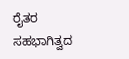ರೈತರ ಸಹಭಾಗಿತ್ವದ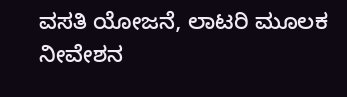ವಸತಿ ಯೋಜನೆ, ಲಾಟರಿ ಮೂಲಕ ನೀವೇಶನ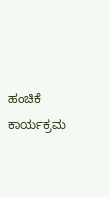ಹಂಚಿಕೆ ಕಾರ್ಯಕ್ರಮ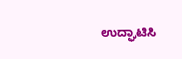ಉದ್ಘಾಟಿಸಿ